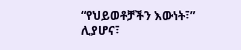“የህይወቶቻችን እውነት፣” ሊያሆና፣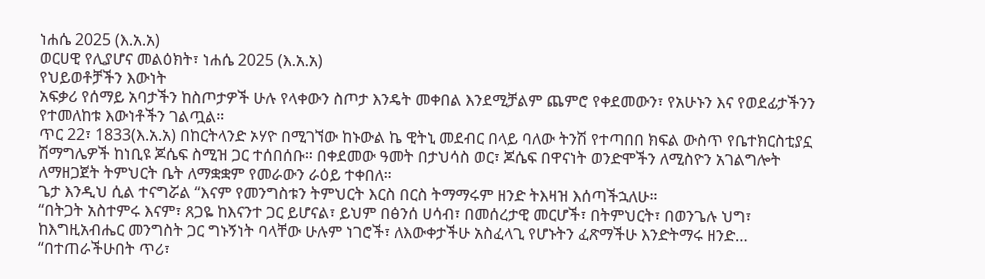ነሐሴ 2025 (እ.አ.አ)
ወርሀዊ የሊያሆና መልዕክት፣ ነሐሴ 2025 (እ.አ.አ)
የህይወቶቻችን እውነት
አፍቃሪ የሰማይ አባታችን ከስጦታዎች ሁሉ የላቀውን ስጦታ እንዴት መቀበል እንደሚቻልም ጨምሮ የቀደመውን፣ የአሁኑን እና የወደፊታችንን የተመለከቱ እውነቶችን ገልጧል።
ጥር 22፣ 1833(እ.አ.አ) በከርትላንድ ኦሃዮ በሚገኘው ከኑውል ኬ ዊትኒ መደብር በላይ ባለው ትንሽ የተጣበበ ክፍል ውስጥ የቤተክርስቲያኗ ሽማግሌዎች ከነቢዩ ጆሴፍ ስሚዝ ጋር ተሰበሰቡ። በቀደመው ዓመት በታህሳስ ወር፣ ጆሴፍ በዋናነት ወንድሞችን ለሚስዮን አገልግሎት ለማዘጋጀት ትምህርት ቤት ለማቋቋም የመራውን ራዕይ ተቀበለ።
ጌታ እንዲህ ሲል ተናግሯል “እናም የመንግስቱን ትምህርት እርስ በርስ ትማማሩም ዘንድ ትእዛዝ እሰጣችኋለሁ።
“በትጋት አስተምሩ እናም፣ ጸጋዬ ከእናንተ ጋር ይሆናል፣ ይህም በፅንሰ ሀሳብ፣ በመሰረታዊ መርሆች፣ በትምህርት፣ በወንጌሉ ህግ፣ ከእግዚአብሔር መንግስት ጋር ግኑኝነት ባላቸው ሁሉም ነገሮች፣ ለእውቀታችሁ አስፈላጊ የሆኑትን ፈጽማችሁ እንድትማሩ ዘንድ…
“በተጠራችሁበት ጥሪ፣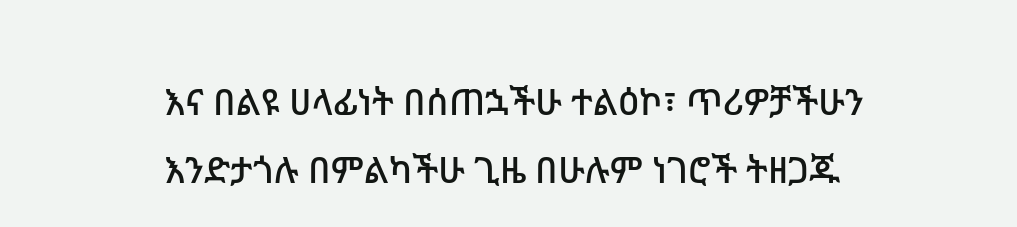እና በልዩ ሀላፊነት በሰጠኋችሁ ተልዕኮ፣ ጥሪዎቻችሁን እንድታጎሉ በምልካችሁ ጊዜ በሁሉም ነገሮች ትዘጋጁ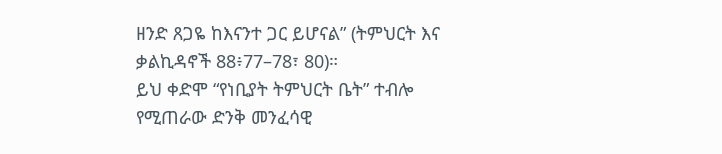ዘንድ ጸጋዬ ከእናንተ ጋር ይሆናል” (ትምህርት እና ቃልኪዳኖች 88፥77–78፣ 80)።
ይህ ቀድሞ “የነቢያት ትምህርት ቤት” ተብሎ የሚጠራው ድንቅ መንፈሳዊ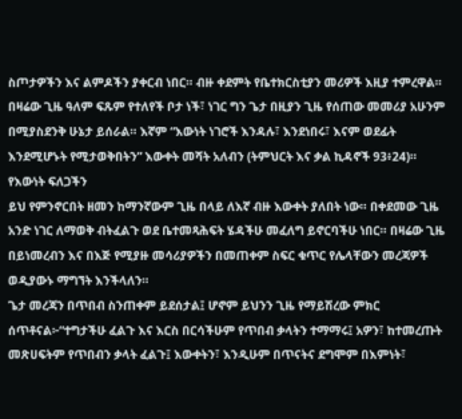ስጦታዎችን እና ልምዶችን ያቀርብ ነበር። ብዙ ቀደምት የቤተክርስቲያን መሪዎች እዚያ ተምረዋል። በዛሬው ጊዜ ዓለም ፍጹም የተለየች ቦታ ነች፣ ነገር ግን ጌታ በዚያን ጊዜ የሰጠው መመሪያ አሁንም በሚያስደንቅ ሁኔታ ይሰራል። እኛም “እውነት ነገሮች እንዳሉ፣ እንደነበሩ፣ እናም ወደፊት እንደሚሆኑት የሚታወቅበትን” እውቀት መሻት አለብን (ትምህርት እና ቃል ኪዳኖች 93፥24)።
የእውነት ፍለጋችን
ይህ የምንኖርበት ዘመን ከማንኛውም ጊዜ በላይ ለእኛ ብዙ እውቀት ያለበት ነው። በቀደመው ጊዜ አንድ ነገር ለማወቅ ብትፈልጉ ወደ ቤተመጻሕፍት ሄዳችሁ መፈለግ ይኖርባችሁ ነበር። በዛሬው ጊዜ በይነመረብን እና በእጅ የሚያዙ መሳሪያዎችን በመጠቀም ስፍር ቁጥር የሌላቸውን መረጃዎች ወዲያውኑ ማግኘት እንችላለን።
ጌታ መረጃን በጥበብ ስንጠቀም ይደሰታል፤ ሆኖም ይህንን ጊዜ የማይሽረው ምክር ሰጥቶናል፦“ተግታችሁ ፈልጉ እና እርስ በርሳችሁም የጥበብ ቃላትን ተማማሩ፤ አዎን፣ ከተመረጡት መጽሀፍትም የጥበብን ቃላት ፈልጉ፤ እውቀትን፣ እንዲሁም በጥናትና ደግሞም በእምነት፣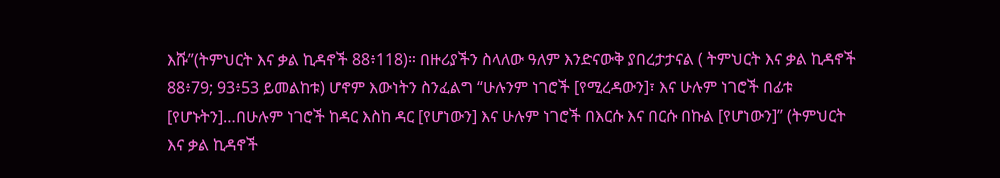እሹ”(ትምህርት እና ቃል ኪዳኖች 88፥118)። በዙሪያችን ስላለው ዓለም እንድናውቅ ያበረታታናል ( ትምህርት እና ቃል ኪዳኖች 88፥79; 93፥53 ይመልከቱ) ሆኖም እውነትን ስንፈልግ “ሁሉንም ነገሮች [የሚረዳውን]፣ እና ሁሉም ነገሮች በፊቱ [የሆኑትን]…በሁሉም ነገሮች ከዳር እስከ ዳር [የሆነውን] እና ሁሉም ነገሮች በእርሱ እና በርሱ በኩል [የሆነውን]” (ትምህርት እና ቃል ኪዳኖች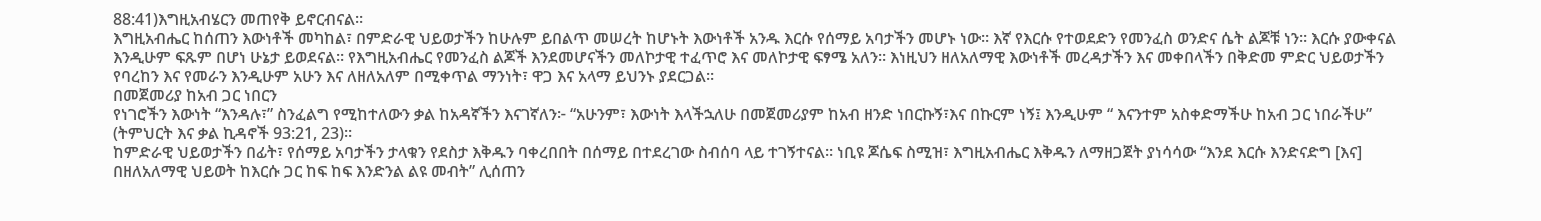88:41)እግዚአብሄርን መጠየቅ ይኖርብናል።
እግዚአብሔር ከሰጠን እውነቶች መካከል፣ በምድራዊ ህይወታችን ከሁሉም ይበልጥ መሠረት ከሆኑት እውነቶች አንዱ እርሱ የሰማይ አባታችን መሆኑ ነው። እኛ የእርሱ የተወደድን የመንፈስ ወንድና ሴት ልጆቹ ነን። እርሱ ያውቀናል እንዲሁም ፍጹም በሆነ ሁኔታ ይወደናል። የእግዚአብሔር የመንፈስ ልጆች እንደመሆናችን መለኮታዊ ተፈጥሮ እና መለኮታዊ ፍፃሜ አለን። እነዚህን ዘለአለማዊ እውነቶች መረዳታችን እና መቀበላችን በቅድመ ምድር ህይወታችን የባረከን እና የመራን እንዲሁም አሁን እና ለዘለአለም በሚቀጥል ማንነት፣ ዋጋ እና አላማ ይህንኑ ያደርጋል።
በመጀመሪያ ከአብ ጋር ነበርን
የነገሮችን እውነት “እንዳሉ፣” ስንፈልግ የሚከተለውን ቃል ከአዳኛችን እናገኛለን፦ “አሁንም፣ እውነት እላችኋለሁ በመጀመሪያም ከአብ ዘንድ ነበርኩኝ፣እና በኩርም ነኝ፤ እንዲሁም “ እናንተም አስቀድማችሁ ከአብ ጋር ነበራችሁ” (ትምህርት እና ቃል ኪዳኖች 93:21, 23)።
ከምድራዊ ህይወታችን በፊት፣ የሰማይ አባታችን ታላቁን የደስታ እቅዱን ባቀረበበት በሰማይ በተደረገው ስብሰባ ላይ ተገኝተናል። ነቢዩ ጆሴፍ ስሚዝ፣ እግዚአብሔር እቅዱን ለማዘጋጀት ያነሳሳው “እንደ እርሱ እንድናድግ [እና] በዘለአለማዊ ህይወት ከእርሱ ጋር ከፍ ከፍ እንድንል ልዩ መብት” ሊሰጠን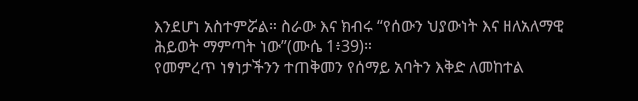እንደሆነ አስተምሯል። ስራው እና ክብሩ “የሰውን ህያውነት እና ዘለአለማዊ ሕይወት ማምጣት ነው”(ሙሴ 1፥39)።
የመምረጥ ነፃነታችንን ተጠቅመን የሰማይ አባትን እቅድ ለመከተል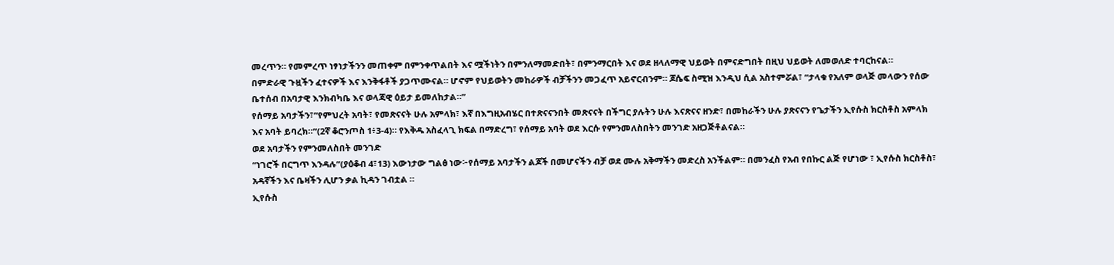መረጥን። የመምረጥ ነፃነታችንን መጠቀም በምንቀጥልበት እና ሟችነትን በምንለማመድበት፣ በምንማርበት እና ወደ ዘላለማዊ ህይወት በምናድግበት በዚህ ህይወት ለመወለድ ተባርከናል።
በምድራዊ ጉዟችን ፈተናዎች እና እንቅፋቶች ያጋጥሙናል። ሆኖም የህይወትን መከራዎች ብቻችንን መጋፈጥ አይኖርብንም። ጆሴፍ ስሚዝ እንዲህ ሲል አስተምሯል፣ “ታላቁ የአለም ወላጅ መላውን የሰው ቤተሰብ በአባታዊ እንክብካቤ እና ወላጃዊ ዕይታ ይመለከታል።”
የሰማይ አባታችን፣”የምህረት አባት፣ የመጽናናት ሁሉ አምላክ፣ እኛ በእግዚአብሄር በተጽናናንበት መጽናናት በችግር ያሉትን ሁሉ እናጽናና ዘንድ፣ በመከራችን ሁሉ ያጽናናን የጌታችን ኢየሱስ ክርስቶስ አምላክ እና አባት ይባረክ።”(2ኛ ቆሮንጦስ 1፥3-4)። የእቅዱ አስፈላጊ ክፍል በማድረግ፣ የሰማይ አባት ወደ እርሱ የምንመለስበትን መንገድ አዘጋጅቶልናል።
ወደ አባታችን የምንመለስበት መንገድ
“ነገሮች በርግጥ እንዳሉ”(ያዕቆብ 4፣13) እውነታው ግልፅ ነው፦የሰማይ አባታችን ልጆች በመሆናችን ብቻ ወደ ሙሉ አቅማችን መድረስ አንችልም። በመንፈስ የአብ የበኩር ልጅ የሆነው ፣ ኢየሱስ ክርስቶስ፣ አዳኛችን እና ቤዛችን ሊሆን ቃል ኪዳን ገብቷል ።
ኢየሱስ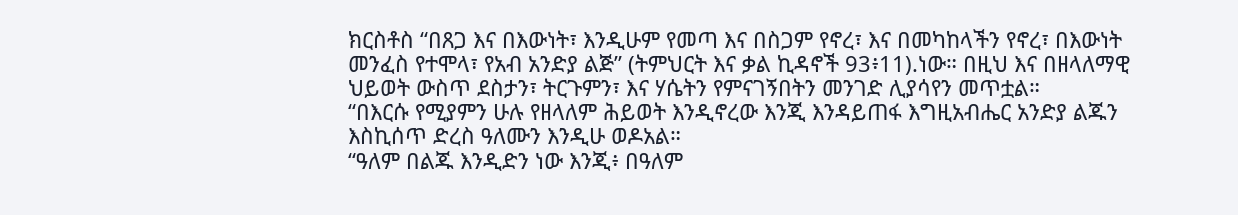ክርስቶስ “በጸጋ እና በእውነት፣ እንዲሁም የመጣ እና በስጋም የኖረ፣ እና በመካከላችን የኖረ፣ በእውነት መንፈስ የተሞላ፣ የአብ አንድያ ልጅ” (ትምህርት እና ቃል ኪዳኖች 93፥11).ነው። በዚህ እና በዘላለማዊ ህይወት ውስጥ ደስታን፣ ትርጉምን፣ እና ሃሴትን የምናገኝበትን መንገድ ሊያሳየን መጥቷል።
“በእርሱ የሚያምን ሁሉ የዘላለም ሕይወት እንዲኖረው እንጂ እንዳይጠፋ እግዚአብሔር አንድያ ልጁን እስኪሰጥ ድረስ ዓለሙን እንዲሁ ወዶአል።
“ዓለም በልጁ እንዲድን ነው እንጂ፥ በዓለም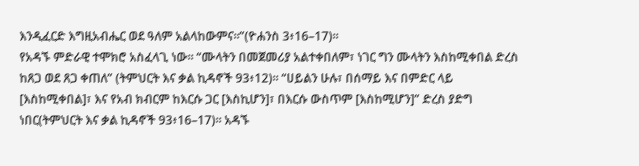እንዲፈርድ እግዚአብሔር ወደ ዓለም አልላከውምና።”(ዮሐንስ 3፥16–17)።
የአዳኙ ምድራዊ ተሞክሮ አስፈላጊ ነው። “ሙላትን በመጀመሪያ አልተቀበለም፣ ነገር ግን ሙላትን እስከሚቀበል ድረስ ከጸጋ ወደ ጸጋ ቀጠለ” (ትምህርት እና ቃል ኪዳኖች 93፥12)። “ሀይልን ሁሉ፣ በሰማይ እና በምድር ላይ [እስከሚቀበል]፣ እና የአብ ክብርም ከእርሱ ጋር [እስኪሆን]፣ በእርሱ ውስጥም [እስከሚሆን]” ድረስ ያድግ ነበር(ትምህርት እና ቃል ኪዳኖች 93፥16–17)። አዳኙ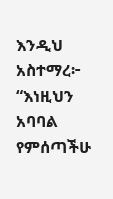እንዲህ አስተማረ፦
“እነዚህን አባባል የምሰጣችሁ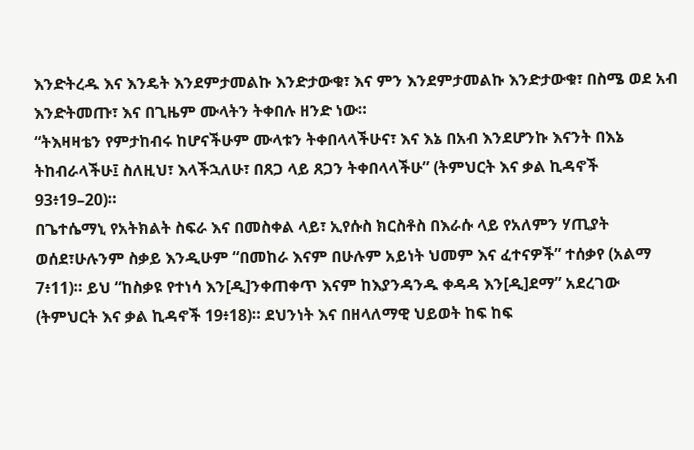እንድትረዱ እና እንዴት እንደምታመልኩ እንድታውቁ፣ እና ምን እንደምታመልኩ እንድታውቁ፣ በስሜ ወደ አብ እንድትመጡ፣ እና በጊዜም ሙላትን ትቀበሉ ዘንድ ነው።
“ትእዛዛቴን የምታከብሩ ከሆናችሁም ሙላቱን ትቀበላላችሁና፣ እና እኔ በአብ እንደሆንኩ እናንት በእኔ ትከብራላችሁ፤ ስለዚህ፣ እላችኋለሁ፣ በጸጋ ላይ ጸጋን ትቀበላላችሁ” (ትምህርት እና ቃል ኪዳኖች 93፥19–20)።
በጌተሴማኒ የአትክልት ስፍራ እና በመስቀል ላይ፣ ኢየሱስ ክርስቶስ በእራሱ ላይ የአለምን ሃጢያት ወሰደ፣ሁሉንም ስቃይ እንዲሁም “በመከራ እናም በሁሉም አይነት ህመም እና ፈተናዎች” ተሰቃየ (አልማ 7፥11)። ይህ “ከስቃዩ የተነሳ እን[ዲ]ንቀጠቀጥ እናም ከእያንዳንዱ ቀዳዳ እን[ዲ]ደማ” አደረገው (ትምህርት እና ቃል ኪዳኖች 19፥18)። ደህንነት እና በዘላለማዊ ህይወት ከፍ ከፍ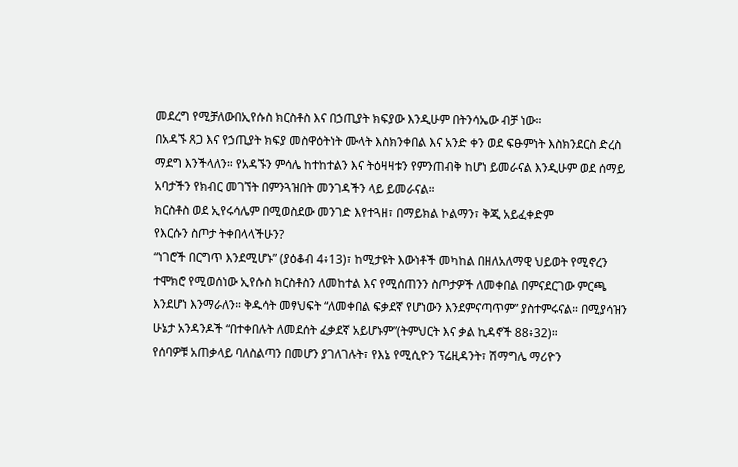መደረግ የሚቻለውበኢየሱስ ክርስቶስ እና በኃጢያት ክፍያው እንዲሁም በትንሳኤው ብቻ ነው።
በአዳኙ ጸጋ እና የኃጢያት ክፍያ መስዋዕትነት ሙላት እስክንቀበል እና አንድ ቀን ወደ ፍፁምነት እስክንደርስ ድረስ ማደግ እንችላለን። የአዳኙን ምሳሌ ከተከተልን እና ትዕዛዛቱን የምንጠብቅ ከሆነ ይመራናል እንዲሁም ወደ ሰማይ አባታችን የክብር መገኘት በምንጓዝበት መንገዳችን ላይ ይመራናል።
ክርስቶስ ወደ ኢየሩሳሌም በሚወስደው መንገድ እየተጓዘ፣ በማይክል ኮልማን፣ ቅጂ አይፈቀድም
የእርሱን ስጦታ ትቀበላላችሁን?
“ነገሮች በርግጥ እንደሚሆኑ” (ያዕቆብ 4፥13)፣ ከሚታዩት እውነቶች መካከል በዘለአለማዊ ህይወት የሚኖረን ተሞክሮ የሚወሰነው ኢየሱስ ክርስቶስን ለመከተል እና የሚሰጠንን ስጦታዎች ለመቀበል በምናደርገው ምርጫ እንደሆነ እንማራለን። ቅዱሳት መፃህፍት “ለመቀበል ፍቃደኛ የሆነውን እንደምናጣጥም” ያስተምሩናል። በሚያሳዝን ሁኔታ አንዳንዶች “በተቀበሉት ለመደሰት ፈቃደኛ አይሆኑም”(ትምህርት እና ቃል ኪዳኖች 88፥32)።
የሰባዎቹ አጠቃላይ ባለስልጣን በመሆን ያገለገሉት፣ የእኔ የሚሲዮን ፕሬዚዳንት፣ ሽማግሌ ማሪዮን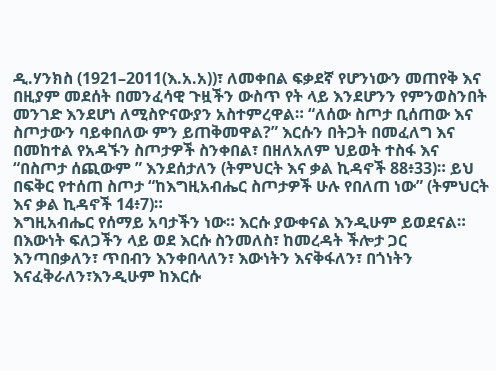ዲ.ሃንክስ (1921–2011(እ.አ.አ))፣ ለመቀበል ፍቃደኛ የሆንነውን መጠየቅ እና በዚያም መደሰት በመንፈሳዊ ጉዟችን ውስጥ የት ላይ እንደሆንን የምንወስንበት መንገድ እንደሆነ ለሚስዮናውያን አስተምረዋል። “ለሰው ስጦታ ቢሰጠው እና ስጦታውን ባይቀበለው ምን ይጠቅመዋል?” እርሱን በትጋት በመፈለግ እና በመከተል የአዳኙን ስጦታዎች ስንቀበል፣ በዘለአለም ህይወት ተስፋ እና “በስጦታ ሰጪውም ” እንደሰታለን (ትምህርት እና ቃል ኪዳኖች 88፥33)። ይህ በፍቅር የተሰጠ ስጦታ “ከእግዚአብሔር ስጦታዎች ሁሉ የበለጠ ነው” (ትምህርት እና ቃል ኪዳኖች 14፥7)።
እግዚአብሔር የሰማይ አባታችን ነው። እርሱ ያውቀናል እንዲሁም ይወደናል። በእውነት ፍለጋችን ላይ ወደ እርሱ ስንመለስ፣ ከመረዳት ችሎታ ጋር እንጣበቃለን፣ ጥበብን እንቀበላለን፣ እውነትን እናቅፋለን፣ በጎነትን እናፈቅራለን፣እንዲሁም ከእርሱ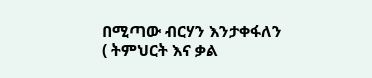በሚጣው ብርሃን እንታቀፋለን ( ትምህርት እና ቃል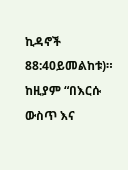ኪዳኖች 88:40ይመልከቱ)። ከዚያም “በእርሱ ውስጥ እና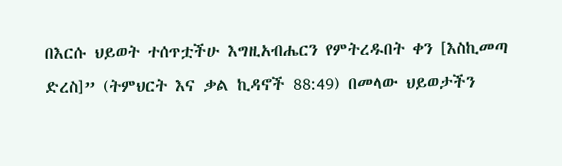በእርሱ ህይወት ተሰጥቷችሁ እግዚአብሔርን የምትረዱበት ቀን [እስኪመጣ ድረስ]” (ትምህርት እና ቃል ኪዳኖች 88:49) በመላው ህይወታችን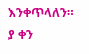እንቀጥላለን።
ያ ቀን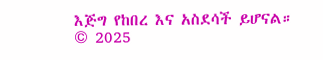እጅግ የከበረ እና አስደሳች ይሆናል።
© 2025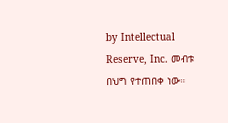by Intellectual Reserve, Inc. መብቱ በህግ የተጠበቀ ነው።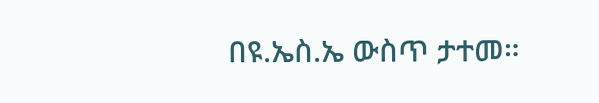በዩ.ኤስ.ኤ ውስጥ ታተመ።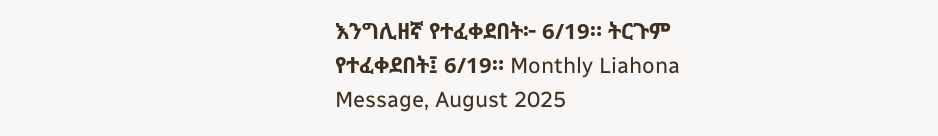እንግሊዘኛ የተፈቀደበት፦ 6/19። ትርጉም የተፈቀደበት፤ 6/19። Monthly Liahona Message, August 2025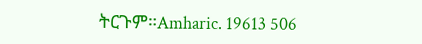ትርጉም።Amharic. 19613 506